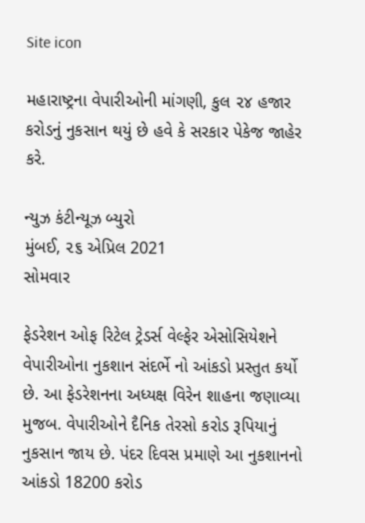Site icon

મહારાષ્ટ્રના વેપારીઓની માંગણી, કુલ ૨૪ હજાર કરોડનું નુકસાન થયું છે હવે કે સરકાર પેકેજ જાહેર કરે.

ન્યુઝ કંટીન્યૂઝ બ્યુરો
મુંબઈ, ૨૬ એપ્રિલ 2021
સોમવાર

ફેડરેશન ઓફ રિટેલ ટ્રેડર્સ વેલ્ફેર એસોસિયેશને વેપારીઓના નુકશાન સંદર્ભે નો આંકડો પ્રસ્તુત કર્યો છે. આ ફેડરેશનના અધ્યક્ષ વિરેન શાહના જણાવ્યા મુજબ. વેપારીઓને દૈનિક તેરસો કરોડ રૂપિયાનું નુકસાન જાય છે. પંદર દિવસ પ્રમાણે આ નુકશાનનો આંકડો 18200 કરોડ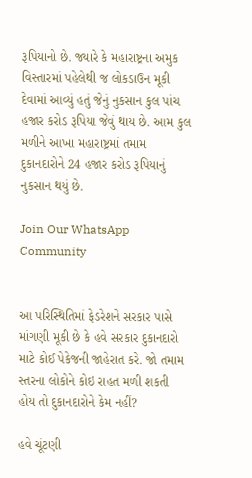રૂપિયાનો છે. જ્યારે કે મહારાષ્ટ્રના અમુક વિસ્તારમાં પહેલેથી જ લોકડાઉન મૂકી દેવામાં આવ્યું હતું જેનું નુકસાન કુલ પાંચ હજાર કરોડ રૂપિયા જેવું થાય છે. આમ કુલ મળીને આખા મહારાષ્ટ્રમાં તમામ દુકાનદારોને 24 હજાર કરોડ રૂપિયાનું નુકસાન થયું છે.

Join Our WhatsApp Community


આ પરિસ્થિતિમાં ફેડરેશને સરકાર પાસે માંગણી મૂકી છે કે હવે સરકાર દુકાનદારો માટે કોઈ પેકેજની જાહેરાત કરે. જો તમામ સ્તરના લોકોને કોઇ રાહત મળી શકતી હોય તો દુકાનદારોને કેમ નહીં?

હવે ચૂંટણી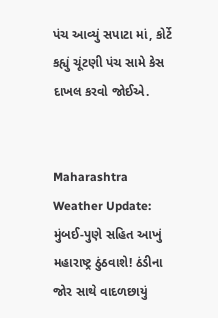પંચ આવ્યું સપાટા માં, કોર્ટે કહ્યું ચૂંટણી પંચ સામે કેસ દાખલ કરવો જોઈએ.


Maharashtra Weather Update: મુંબઈ-પુણે સહિત આખું મહારાષ્ટ્ર ઠુંઠવાશે! ઠંડીના જોર સાથે વાદળછાયું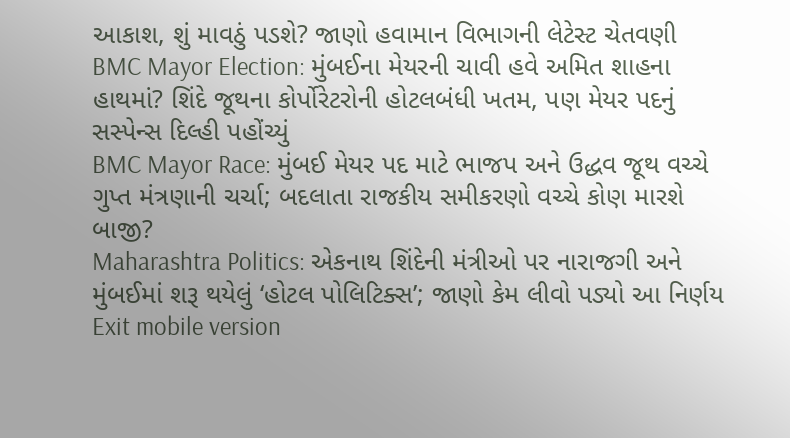આકાશ, શું માવઠું પડશે? જાણો હવામાન વિભાગની લેટેસ્ટ ચેતવણી
BMC Mayor Election: મુંબઈના મેયરની ચાવી હવે અમિત શાહના હાથમાં? શિંદે જૂથના કોર્પોરેટરોની હોટલબંધી ખતમ, પણ મેયર પદનું સસ્પેન્સ દિલ્હી પહોંચ્યું
BMC Mayor Race: મુંબઈ મેયર પદ માટે ભાજપ અને ઉદ્ધવ જૂથ વચ્ચે ગુપ્ત મંત્રણાની ચર્ચા; બદલાતા રાજકીય સમીકરણો વચ્ચે કોણ મારશે બાજી?
Maharashtra Politics: એકનાથ શિંદેની મંત્રીઓ પર નારાજગી અને મુંબઈમાં શરૂ થયેલું ‘હોટલ પોલિટિક્સ’; જાણો કેમ લીવો પડ્યો આ નિર્ણય
Exit mobile version